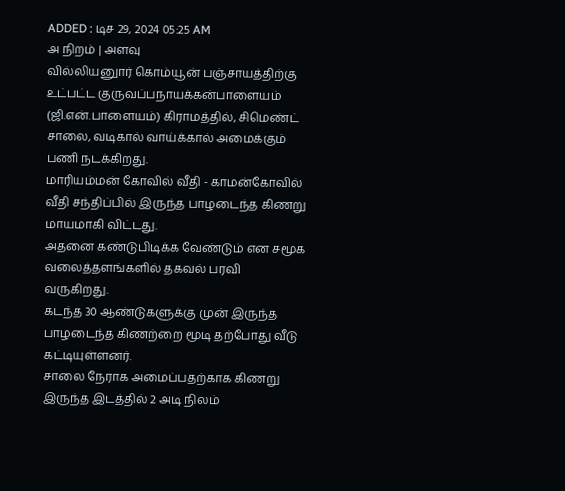ADDED : டிச 29, 2024 05:25 AM
அ நிறம் | அளவு
வில்லியனுார் கொம்யூன் பஞ்சாயத்திற்கு உட்பட்ட குருவப்பநாயக்கன்பாளையம் (ஜி.என்.பாளையம்) கிராமத்தில், சிமெண்ட் சாலை, வடிகால் வாய்க்கால் அமைக்கும் பணி நடக்கிறது.
மாரியம்மன் கோவில் வீதி - காமன்கோவில் வீதி சந்திப்பில் இருந்த பாழடைந்த கிணறு மாயமாகி விட்டது.
அதனை கண்டுபிடிக்க வேண்டும் என சமூக வலைத்தளங்களில் தகவல் பரவி வருகிறது.
கடந்த 30 ஆண்டுகளுக்கு முன் இருந்த பாழடைந்த கிணற்றை மூடி தற்போது வீடு கட்டியுள்ளனர்.
சாலை நேராக அமைப்பதற்காக கிணறு இருந்த இடத்தில் 2 அடி நிலம்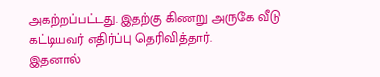அகற்றப்பட்டது. இதற்கு கிணறு அருகே வீடு கட்டியவர் எதிர்ப்பு தெரிவித்தார்.
இதனால்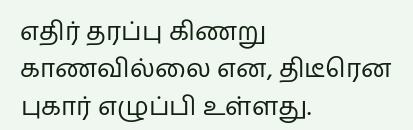எதிர் தரப்பு கிணறு காணவில்லை என, திடீரென புகார் எழுப்பி உள்ளது.